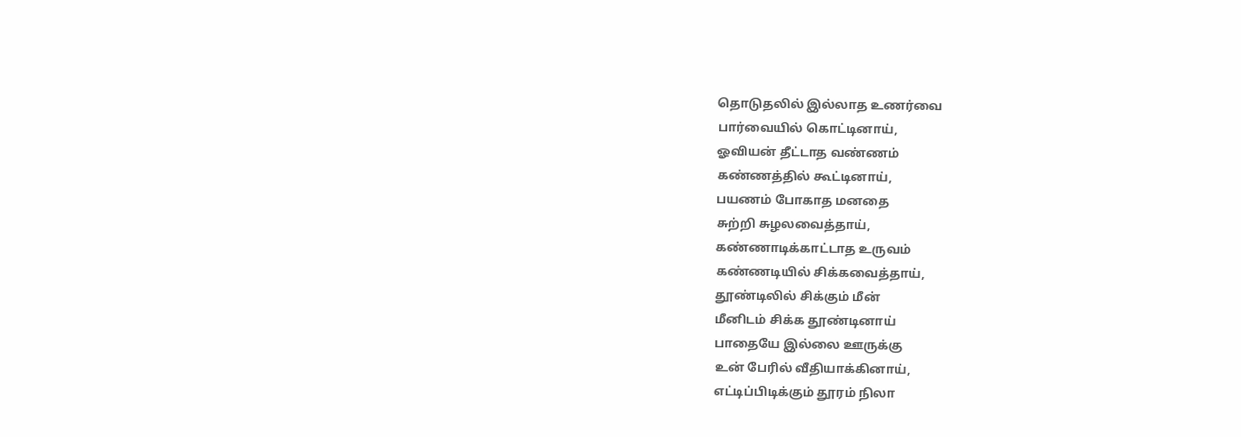தொடுதலில் இல்லாத உணர்வை
பார்வையில் கொட்டினாய்,
ஓவியன் தீட்டாத வண்ணம்
கண்ணத்தில் கூட்டினாய்,
பயணம் போகாத மனதை
சுற்றி சுழலவைத்தாய்,
கண்ணாடிக்காட்டாத உருவம்
கண்ணடியில் சிக்கவைத்தாய்,
தூண்டிலில் சிக்கும் மீன்
மீனிடம் சிக்க தூண்டினாய்
பாதையே இல்லை ஊருக்கு
உன் பேரில் வீதியாக்கினாய்,
எட்டிப்பிடிக்கும் தூரம் நிலா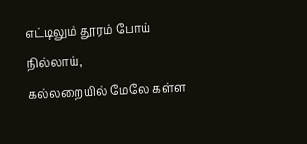எட்டிலும் தூரம் போய் நில்லாய்,
கல்லறையில் மேலே கள்ள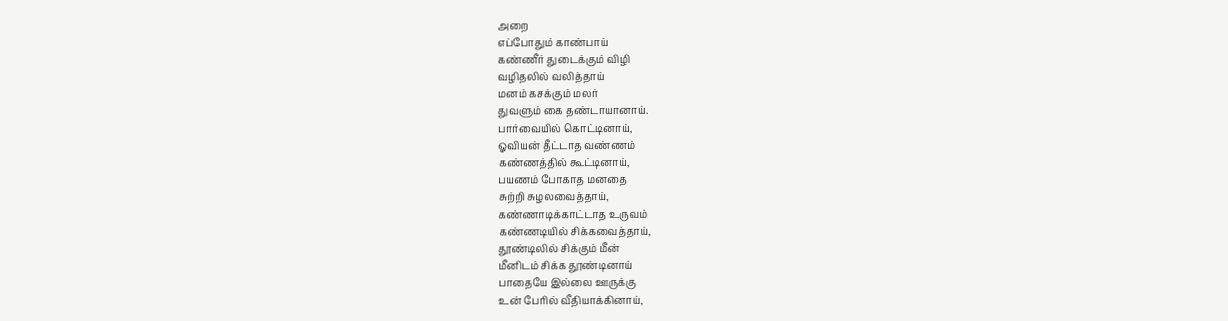அறை
எப்போதும் காண்பாய்
கண்ணீர் துடைக்கும் விழி
வழிதலில் வலித்தாய்
மனம் கசக்கும் மலர்
துவளும் கை தண்டாயானாய்.
பார்வையில் கொட்டினாய்,
ஓவியன் தீட்டாத வண்ணம்
கண்ணத்தில் கூட்டினாய்,
பயணம் போகாத மனதை
சுற்றி சுழலவைத்தாய்,
கண்ணாடிக்காட்டாத உருவம்
கண்ணடியில் சிக்கவைத்தாய்,
தூண்டிலில் சிக்கும் மீன்
மீனிடம் சிக்க தூண்டினாய்
பாதையே இல்லை ஊருக்கு
உன் பேரில் வீதியாக்கினாய்,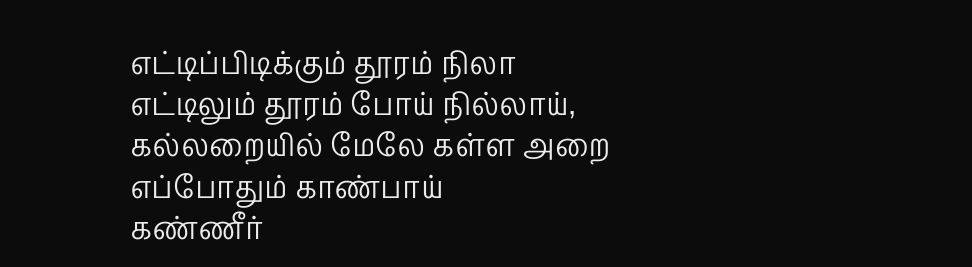எட்டிப்பிடிக்கும் தூரம் நிலா
எட்டிலும் தூரம் போய் நில்லாய்,
கல்லறையில் மேலே கள்ள அறை
எப்போதும் காண்பாய்
கண்ணீர்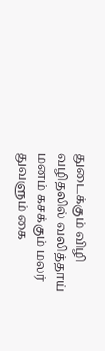துடைக்கும் விழி
வழிதலில் வலித்தாய்
மனம் கசக்கும் மலர்
துவளும் கை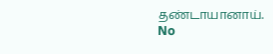தண்டாயானாய்.
No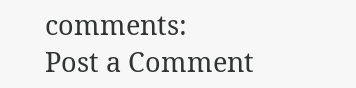comments:
Post a Comment